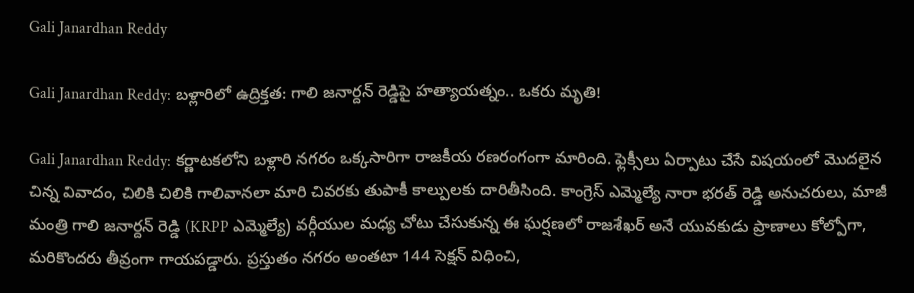Gali Janardhan Reddy

Gali Janardhan Reddy: బళ్లారిలో ఉద్రిక్తత: గాలి జనార్దన్ రెడ్డిపై హత్యాయత్నం.. ఒకరు మృతి!

Gali Janardhan Reddy: కర్ణాటకలోని బళ్లారి నగరం ఒక్కసారిగా రాజకీయ రణరంగంగా మారింది. ఫ్లెక్సీలు ఏర్పాటు చేసే విషయంలో మొదలైన చిన్న వివాదం, చిలికి చిలికి గాలివానలా మారి చివరకు తుపాకీ కాల్పులకు దారితీసింది. కాంగ్రెస్ ఎమ్మెల్యే నారా భరత్ రెడ్డి అనుచరులు, మాజీ మంత్రి గాలి జనార్దన్ రెడ్డి (KRPP ఎమ్మెల్యే) వర్గీయుల మధ్య చోటు చేసుకున్న ఈ ఘర్షణలో రాజశేఖర్ అనే యువకుడు ప్రాణాలు కోల్పోగా, మరికొందరు తీవ్రంగా గాయపడ్డారు. ప్రస్తుతం నగరం అంతటా 144 సెక్షన్ విధించి,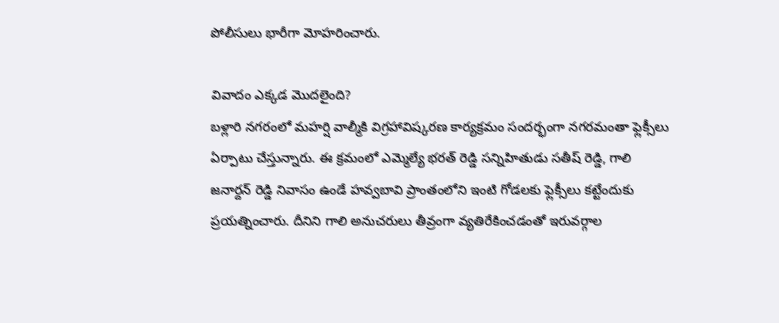పోలీసులు భారీగా మోహరించారు.

వివాదం ఎక్కడ మొదలైంది?
బళ్లారి నగరంలో మహర్షి వాల్మీకి విగ్రహావిష్కరణ కార్యక్రమం సందర్భంగా నగరమంతా ఫ్లెక్సీలు ఏర్పాటు చేస్తున్నారు. ఈ క్రమంలో ఎమ్మెల్యే భరత్ రెడ్డి సన్నిహితుడు సతీష్ రెడ్డి, గాలి జనార్దన్ రెడ్డి నివాసం ఉండే హవ్వబావి ప్రాంతంలోని ఇంటి గోడలకు ఫ్లెక్సీలు కట్టేందుకు ప్రయత్నించారు. దీనిని గాలి అనుచరులు తీవ్రంగా వ్యతిరేకించడంతో ఇరువర్గాల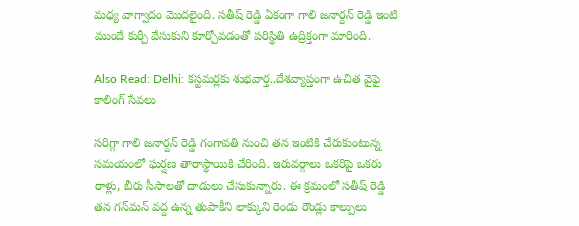మధ్య వాగ్వాదం మొదలైంది. సతీష్ రెడ్డి ఏకంగా గాలి జనార్దన్ రెడ్డి ఇంటి ముందే కుర్చీ వేసుకుని కూర్చోవడంతో పరిస్థితి ఉద్రిక్తంగా మారింది.

Also Read: Delhi: కస్టమర్లకు శుభవార్త..దేశవ్యాప్తంగా ఉచిత వైఫై కాలింగ్ సేవలు

సరిగ్గా గాలి జనార్దన్ రెడ్డి గంగావతి నుంచి తన ఇంటికి చేరుకుంటున్న సమయంలో ఘర్షణ తారాస్థాయికి చేరింది. ఇరువర్గాలు ఒకరిపై ఒకరు రాళ్లు, బీరు సీసాలతో దాడులు చేసుకున్నారు. ఈ క్రమంలో సతీష్ రెడ్డి తన గన్‌మన్ వద్ద ఉన్న తుపాకీని లాక్కుని రెండు రౌండ్లు కాల్పులు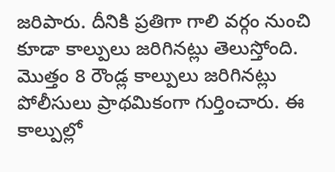జరిపారు. దీనికి ప్రతిగా గాలి వర్గం నుంచి కూడా కాల్పులు జరిగినట్లు తెలుస్తోంది. మొత్తం 8 రౌండ్ల కాల్పులు జరిగినట్లు పోలీసులు ప్రాథమికంగా గుర్తించారు. ఈ కాల్పుల్లో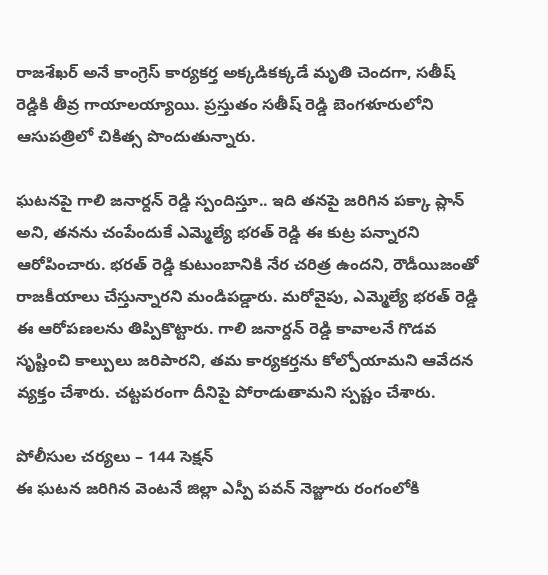రాజశేఖర్ అనే కాంగ్రెస్ కార్యకర్త అక్కడికక్కడే మృతి చెందగా, సతీష్ రెడ్డికి తీవ్ర గాయాలయ్యాయి. ప్రస్తుతం సతీష్ రెడ్డి బెంగళూరులోని ఆసుపత్రిలో చికిత్స పొందుతున్నారు.

ఘటనపై గాలి జనార్దన్ రెడ్డి స్పందిస్తూ.. ఇది తనపై జరిగిన పక్కా ప్లాన్ అని, తనను చంపేందుకే ఎమ్మెల్యే భరత్ రెడ్డి ఈ కుట్ర పన్నారని ఆరోపించారు. భరత్ రెడ్డి కుటుంబానికి నేర చరిత్ర ఉందని, రౌడీయిజంతో రాజకీయాలు చేస్తున్నారని మండిపడ్డారు. మరోవైపు, ఎమ్మెల్యే భరత్ రెడ్డి ఈ ఆరోపణలను తిప్పికొట్టారు. గాలి జనార్దన్ రెడ్డి కావాలనే గొడవ సృష్టించి కాల్పులు జరిపారని, తమ కార్యకర్తను కోల్పోయామని ఆవేదన వ్యక్తం చేశారు. చట్టపరంగా దీనిపై పోరాడుతామని స్పష్టం చేశారు.

పోలీసుల చర్యలు – 144 సెక్షన్
ఈ ఘటన జరిగిన వెంటనే జిల్లా ఎస్పీ పవన్ నెజ్జూరు రంగంలోకి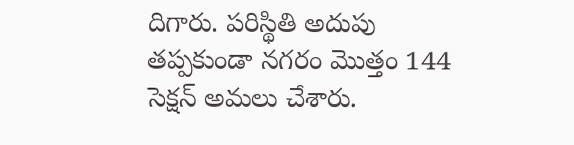దిగారు. పరిస్థితి అదుపు తప్పకుండా నగరం మొత్తం 144 సెక్షన్ అమలు చేశారు.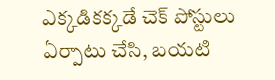ఎక్కడికక్కడే చెక్ పోస్టులు ఏర్పాటు చేసి, బయటి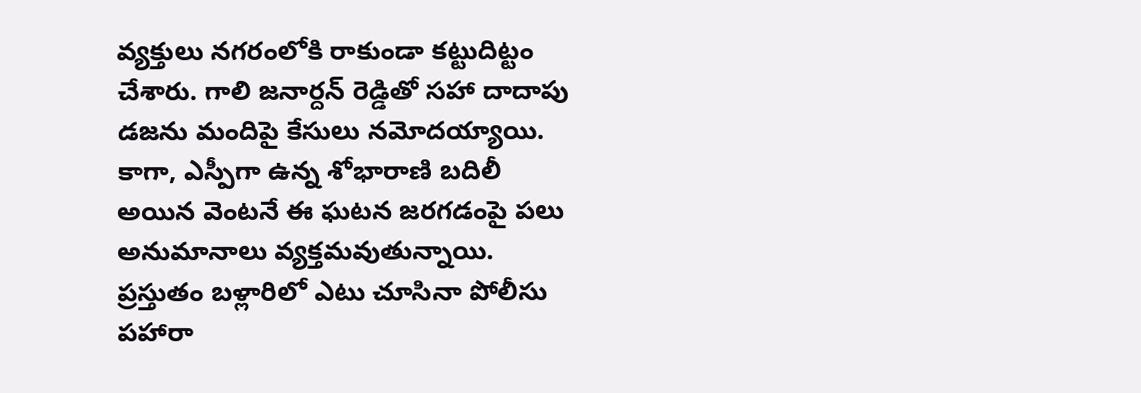వ్యక్తులు నగరంలోకి రాకుండా కట్టుదిట్టం చేశారు. గాలి జనార్దన్ రెడ్డితో సహా దాదాపు డజను మందిపై కేసులు నమోదయ్యాయి. కాగా, ఎస్పీగా ఉన్న శోభారాణి బదిలీ అయిన వెంటనే ఈ ఘటన జరగడంపై పలు అనుమానాలు వ్యక్తమవుతున్నాయి. ప్రస్తుతం బళ్లారిలో ఎటు చూసినా పోలీసు పహారా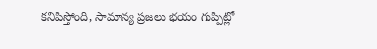కనిపిస్తోంది, సామాన్య ప్రజలు భయం గుప్పిట్లో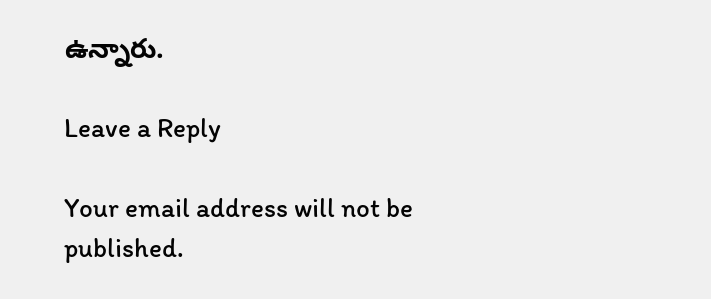ఉన్నారు.

Leave a Reply

Your email address will not be published.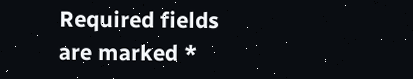Required fields are marked *